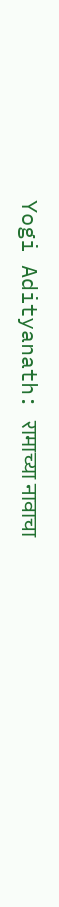Yogi Adityanath: रामाच्या नावाचा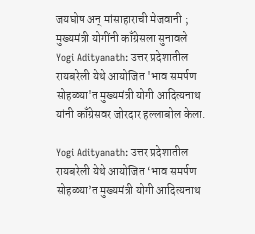जयघोष अन् मांसाहाराची मेजवानी ; मुख्यमंत्री योगींनी काँग्रेसला सुनावले
Yogi Adityanath: उत्तर प्रदेशातील रायबरेली येथे आयोजित 'भाव समर्पण सोहळ्या'त मुख्यमंत्री योगी आदित्यनाथ यांनी काँग्रेसवर जोरदार हल्लाबोल केला.

Yogi Adityanath: उत्तर प्रदेशातील रायबरेली येथे आयोजित ‘भाव समर्पण सोहळ्या’त मुख्यमंत्री योगी आदित्यनाथ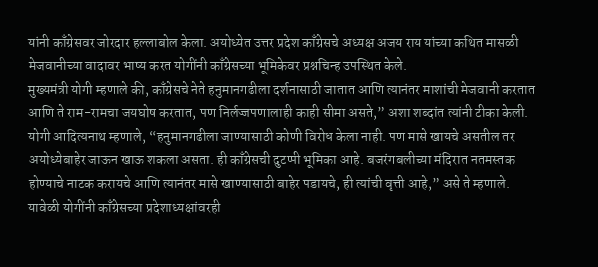यांनी काँग्रेसवर जोरदार हल्लाबोल केला. अयोध्येत उत्तर प्रदेश काँग्रेसचे अध्यक्ष अजय राय यांच्या कथित मासळी मेजवानीच्या वादावर भाष्य करत योगींनी काँग्रेसच्या भूमिकेवर प्रश्नचिन्ह उपस्थित केले.
मुख्यमंत्री योगी म्हणाले की, काँग्रेसचे नेते हनुमानगढीला दर्शनासाठी जातात आणि त्यानंतर माशांची मेजवानी करतात आणि ते राम-रामचा जयघोष करतात, पण निर्लज्जपणालाही काही सीमा असते,” अशा शब्दांत त्यांनी टीका केली.
योगी आदित्यनाथ म्हणाले, “हनुमानगढीला जाण्यासाठी कोणी विरोध केला नाही. पण मासे खायचे असतील तर अयोध्येबाहेर जाऊन खाऊ शकला असता. ही काँग्रेसची दुटप्पी भूमिका आहे. बजरंगबलीच्या मंदिरात नतमस्तक होण्याचे नाटक करायचे आणि त्यानंतर मासे खाण्यासाठी बाहेर पडायचे, ही त्यांची वृत्ती आहे,” असे ते म्हणाले.
यावेळी योगींनी काँग्रेसच्या प्रदेशाध्यक्षांवरही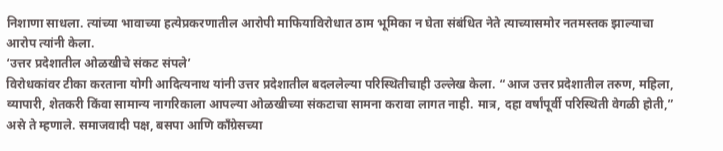निशाणा साधला. त्यांच्या भावाच्या हत्येप्रकरणातील आरोपी माफियाविरोधात ठाम भूमिका न घेता संबंधित नेते त्याच्यासमोर नतमस्तक झाल्याचा आरोप त्यांनी केला.
‘उत्तर प्रदेशातील ओळखीचे संकट संपले’
विरोधकांवर टीका करताना योगी आदित्यनाथ यांनी उत्तर प्रदेशातील बदललेल्या परिस्थितीचाही उल्लेख केला. “आज उत्तर प्रदेशातील तरुण, महिला, व्यापारी, शेतकरी किंवा सामान्य नागरिकाला आपल्या ओळखीच्या संकटाचा सामना करावा लागत नाही. मात्र, दहा वर्षांपूर्वी परिस्थिती वेगळी होती,” असे ते म्हणाले. समाजवादी पक्ष, बसपा आणि काँग्रेसच्या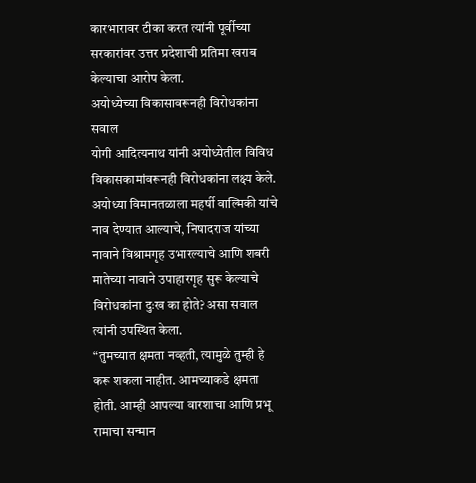कारभारावर टीका करत त्यांनी पूर्वीच्या सरकारांवर उत्तर प्रदेशाची प्रतिमा खराब केल्याचा आरोप केला.
अयोध्येच्या विकासावरूनही विरोधकांना सवाल
योगी आदित्यनाथ यांनी अयोध्येतील विविध विकासकामांवरूनही विरोधकांना लक्ष्य केले. अयोध्या विमानतळाला महर्षी वाल्मिकी यांचे नाव देण्यात आल्याचे, निषादराज यांच्या नावाने विश्रामगृह उभारल्याचे आणि शबरी मातेच्या नावाने उपाहारगृह सुरू केल्याचे विरोधकांना दुःख का होते? असा सवाल त्यांनी उपस्थित केला.
“तुमच्यात क्षमता नव्हती, त्यामुळे तुम्ही हे करू शकला नाहीत. आमच्याकडे क्षमता होती. आम्ही आपल्या वारशाचा आणि प्रभू रामाचा सन्मान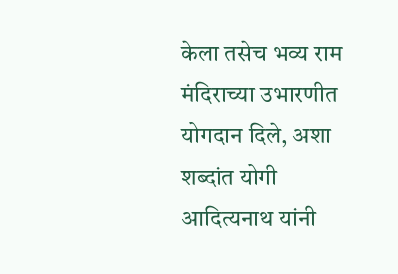केला तसेच भव्य राम मंदिराच्या उभारणीत योगदान दिले, अशा शब्दांत योगी आदित्यनाथ यांनी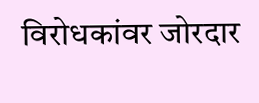विरोधकांवर जोरदार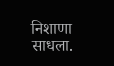निशाणा साधला.